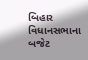બિહાર વિધાનસભાના બજેટ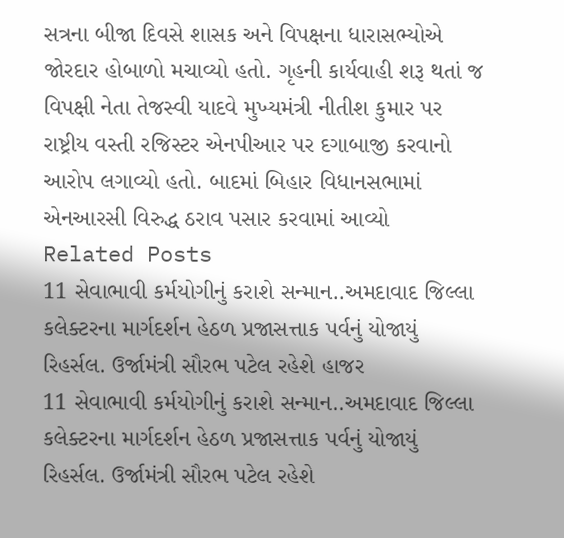સત્રના બીજા દિવસે શાસક અને વિપક્ષના ધારાસભ્યોએ જોરદાર હોબાળો મચાવ્યો હતો. ગૃહની કાર્યવાહી શરૂ થતાં જ વિપક્ષી નેતા તેજસ્વી યાદવે મુખ્યમંત્રી નીતીશ કુમાર પર રાષ્ટ્રીય વસ્તી રજિસ્ટર એનપીઆર પર દગાબાજી કરવાનો આરોપ લગાવ્યો હતો. બાદમાં બિહાર વિધાનસભામાં એનઆરસી વિરુદ્ધ ઠરાવ પસાર કરવામાં આવ્યો
Related Posts
11 સેવાભાવી કર્મયોગીનું કરાશે સન્માન..અમદાવાદ જિલ્લા કલેક્ટરના માર્ગદર્શન હેઠળ પ્રજાસત્તાક પર્વનું યોજાયું રિહર્સલ. ઉર્જામંત્રી સૌરભ પટેલ રહેશે હાજર
11 સેવાભાવી કર્મયોગીનું કરાશે સન્માન..અમદાવાદ જિલ્લા કલેક્ટરના માર્ગદર્શન હેઠળ પ્રજાસત્તાક પર્વનું યોજાયું રિહર્સલ. ઉર્જામંત્રી સૌરભ પટેલ રહેશે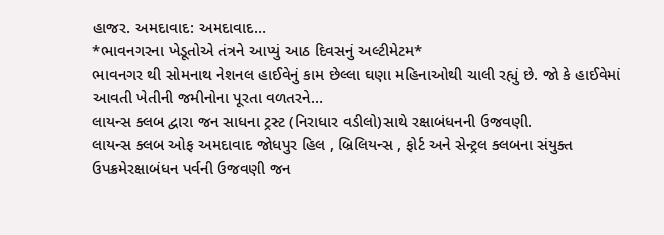હાજર. અમદાવાદ: અમદાવાદ…
*ભાવનગરના ખેડૂતોએ તંત્રને આપ્યું આઠ દિવસનું અલ્ટીમેટમ*
ભાવનગર થી સોમનાથ નેશનલ હાઈવેનું કામ છેલ્લા ઘણા મહિનાઓથી ચાલી રહ્યું છે. જો કે હાઈવેમાં આવતી ખેતીની જમીનોના પૂરતા વળતરને…
લાયન્સ ક્લબ દ્વારા જન સાધના ટ્રસ્ટ (નિરાધાર વડીલો)સાથે રક્ષાબંધનની ઉજવણી.
લાયન્સ ક્લબ ઓફ અમદાવાદ જોધપુર હિલ , બ્રિલિયન્સ , ફોર્ટ અને સેન્ટ્રલ ક્લબના સંયુક્ત ઉપક્રમેરક્ષાબંધન પર્વની ઉજવણી જન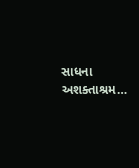સાધના અશક્તાશ્રમ…